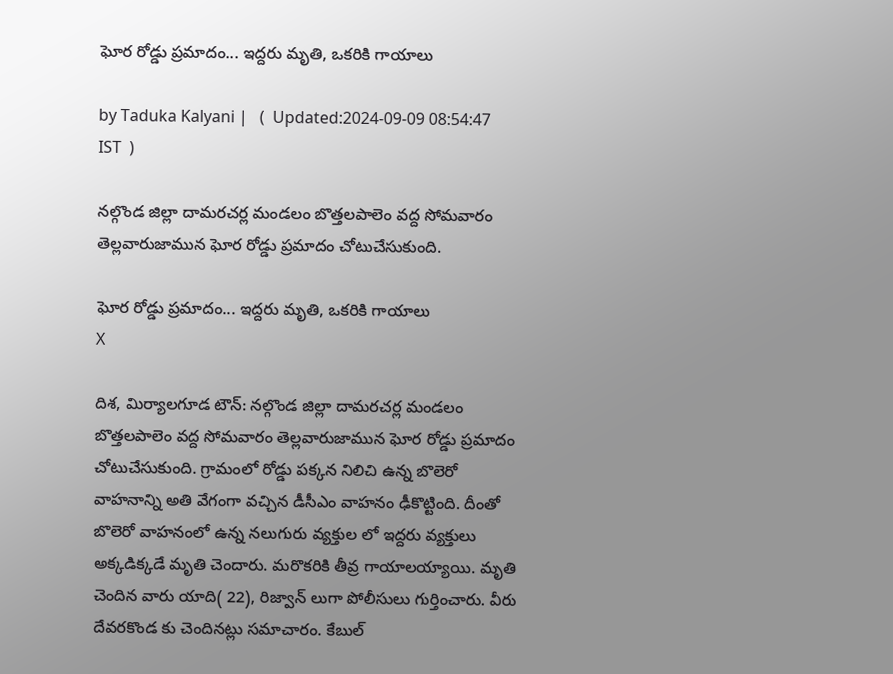ఘోర రోడ్డు ప్రమాదం... ఇద్దరు మృతి, ఒకరికి గాయాలు

by Taduka Kalyani |   (  Updated:2024-09-09 08:54:47  IST  )

నల్గొండ జిల్లా దామరచర్ల మండలం బొత్తలపాలెం వద్ద సోమవారం తెల్లవారుజామున ఘోర రోడ్డు ప్రమాదం చోటుచేసుకుంది.

ఘోర రోడ్డు ప్రమాదం... ఇద్దరు మృతి, ఒకరికి గాయాలు
X

దిశ, మిర్యాలగూడ టౌన్: నల్గొండ జిల్లా దామరచర్ల మండలం బొత్తలపాలెం వద్ద సోమవారం తెల్లవారుజామున ఘోర రోడ్డు ప్రమాదం చోటుచేసుకుంది. గ్రామంలో రోడ్డు పక్కన నిలిచి ఉన్న బొలెరో వాహనాన్ని అతి వేగంగా వచ్చిన డీసీఎం వాహనం ఢీకొట్టింది. దీంతో బొలెరో వాహనంలో ఉన్న నలుగురు వ్యక్తుల లో ఇద్దరు వ్యక్తులు అక్కడిక్కడే మృతి చెందారు. మరొకరికి తీవ్ర గాయాలయ్యాయి. మృతి చెందిన వారు యాది( 22), రిజ్వాన్ లుగా పోలీసులు గుర్తించారు. వీరు దేవరకొండ కు చెందినట్లు సమాచారం. కేబుల్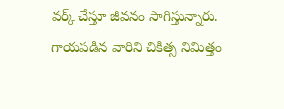వర్క్ చేస్తూ జీవనం సాగిస్తున్నారు. గాయపడిన వారిని చికిత్స నిమిత్తం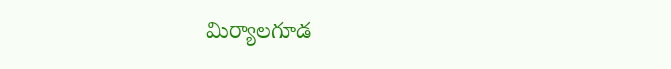మిర్యాలగూడ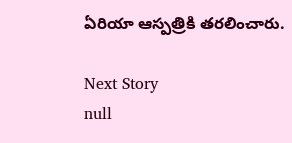ఏరియా ఆస్పత్రికి తరలించారు.

Next Story
null